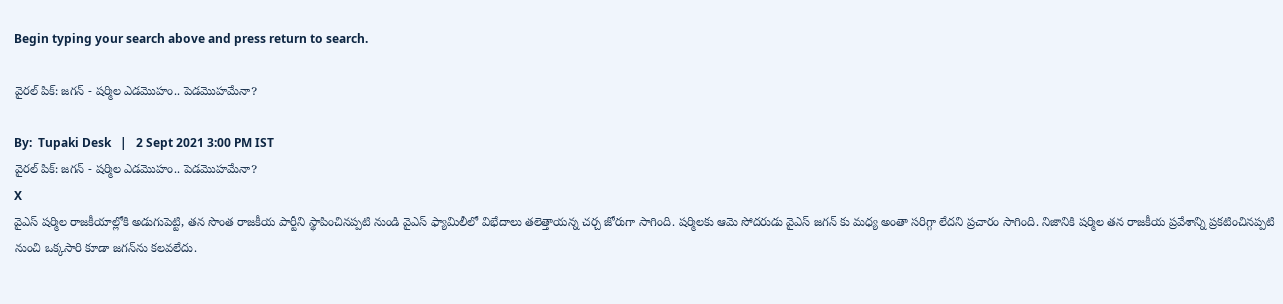Begin typing your search above and press return to search.

వైరల్ పిక్: జగన్ - షర్మిల ఎడమొహం.. పెడమొహమేనా?

By:  Tupaki Desk   |   2 Sept 2021 3:00 PM IST
వైరల్ పిక్: జగన్ - షర్మిల ఎడమొహం.. పెడమొహమేనా?
X
వైఎస్ షర్మిల రాజకీయాల్లోకి అడుగుపెట్టి, తన సొంత రాజకీయ పార్టీని స్థాపించినప్పటి నుండి వైఎస్ ఫ్యామిలీలో విభేదాలు తలెత్తాయన్న చర్చ జోరుగా సాగింది. షర్మిలకు ఆమె సోదరుడు వైఎస్ జగన్ కు మధ్య అంతా సరిగ్గా లేదని ప్రచారం సాగింది. నిజానికి షర్మిల తన రాజకీయ ప్రవేశాన్ని ప్రకటించినప్పటి నుంచి ఒక్కసారి కూడా జగన్‌ను కలవలేదు.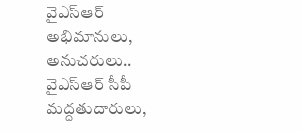వైఎస్ఆర్ అభిమానులు, అనుచరులు.. వైఎస్ఆర్ సీపీ మద్దతుదారులు,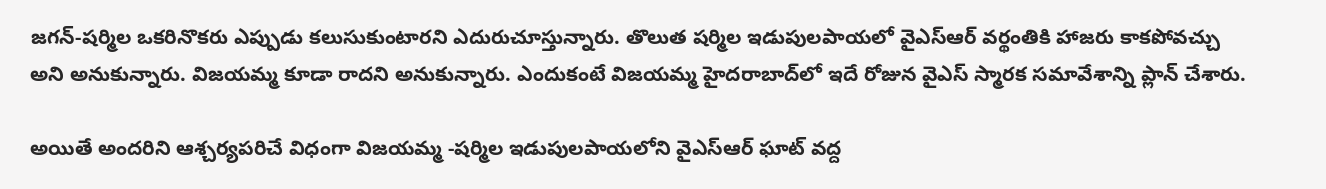జగన్-షర్మిల ఒకరినొకరు ఎప్పుడు కలుసుకుంటారని ఎదురుచూస్తున్నారు. తొలుత షర్మిల ఇడుపులపాయలో వైఎస్ఆర్ వర్థంతికి హాజరు కాకపోవచ్చు అని అనుకున్నారు. విజయమ్మ కూడా రాదని అనుకున్నారు. ఎందుకంటే విజయమ్మ హైదరాబాద్‌లో ఇదే రోజున వైఎస్ స్మారక సమావేశాన్ని ప్లాన్ చేశారు.

అయితే అందరిని ఆశ్చర్యపరిచే విధంగా విజయమ్మ -షర్మిల ఇడుపులపాయలోని వైఎస్ఆర్ ఘాట్ వద్ద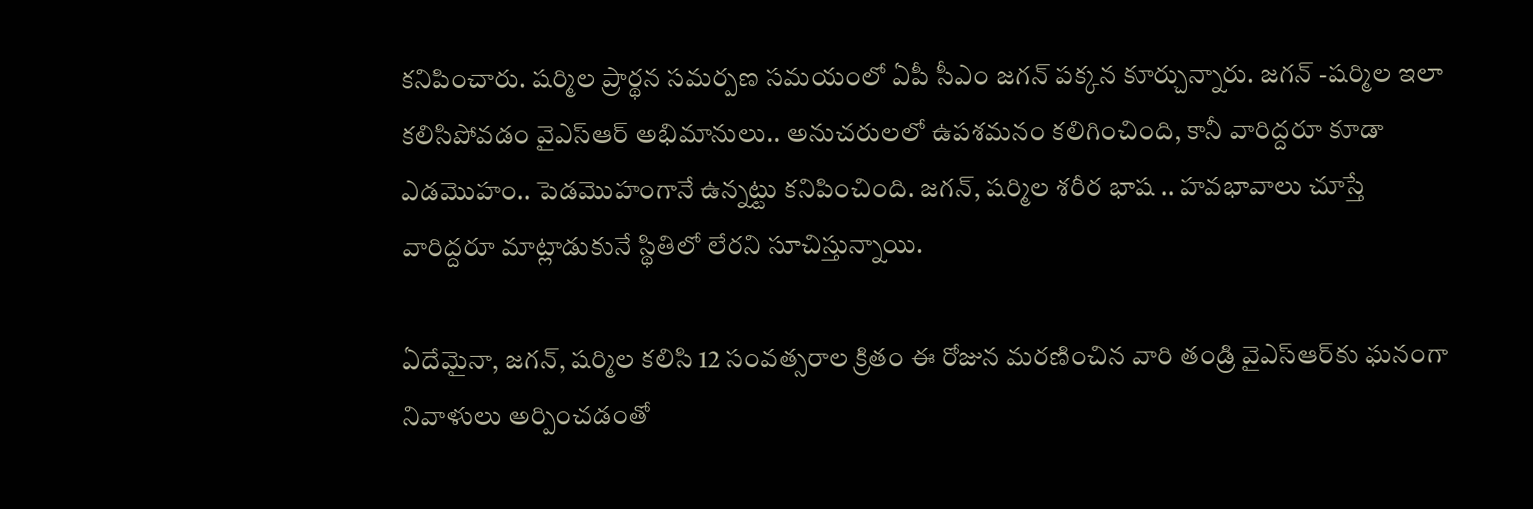కనిపించారు. షర్మిల ప్రార్థన సమర్పణ సమయంలో ఏపీ సీఎం జగన్ పక్కన కూర్చున్నారు. జగన్ -షర్మిల ఇలా కలిసిపోవడం వైఎస్ఆర్ అభిమానులు.. అనుచరులలో ఉపశమనం కలిగించింది, కానీ వారిద్దరూ కూడా ఎడమొహం.. పెడమొహంగానే ఉన్నట్టు కనిపించింది. జగన్, షర్మిల శరీర భాష .. హవభావాలు చూస్తే వారిద్దరూ మాట్లాడుకునే స్థితిలో లేరని సూచిస్తున్నాయి.

ఏదేమైనా, జగన్, షర్మిల కలిసి 12 సంవత్సరాల క్రితం ఈ రోజున మరణించిన వారి తండ్రి వైఎస్ఆర్‌కు ఘనంగా నివాళులు అర్పించడంతో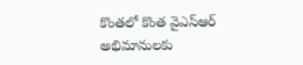కొంతలో కొంత వైఎస్ఆర్ అభిమానులకు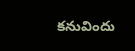కనువిందు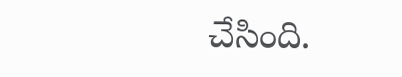చేసింది.